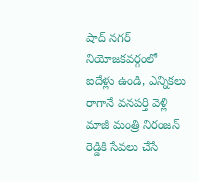షాద్ నగర్ నియోజకవర్గంలో ఐదేళ్లు ఉండి, ఎన్నికలు రాగానే వనపర్తి వెళ్లి మాజీ మంత్రి నిరంజన్ రెడ్డికి సేవలు చేసే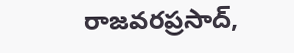రాజవరప్రసాద్,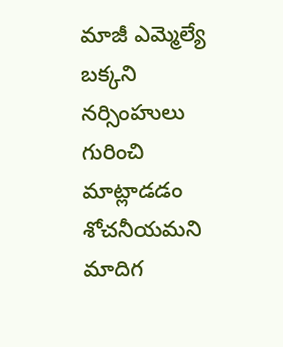మాజీ ఎమ్మెల్యే బక్కని నర్సింహులు గురించి మాట్లాడడం శోచనీయమని మాదిగ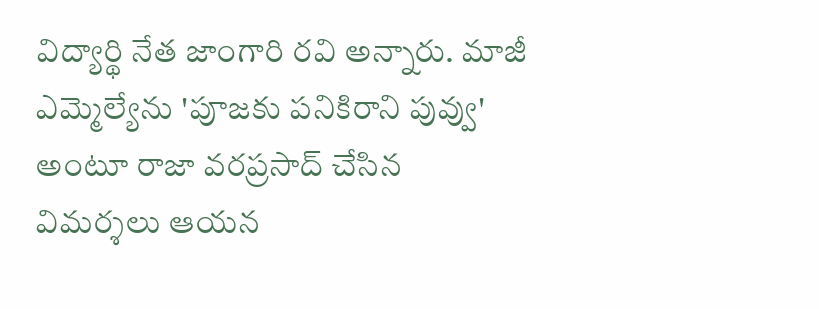విద్యార్థి నేత జాంగారి రవి అన్నారు. మాజీ ఎమ్మెల్యేను 'పూజకు పనికిరాని పువ్వు' అంటూ రాజా వరప్రసాద్ చేసిన విమర్శలు ఆయన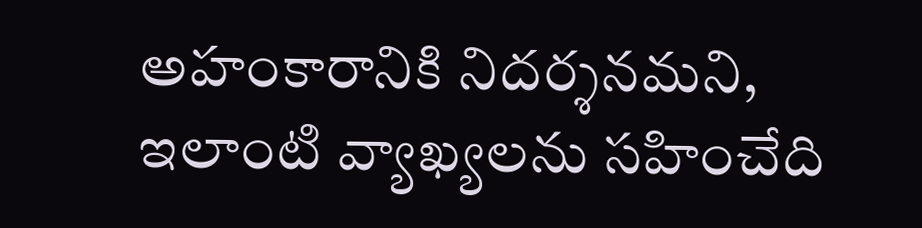అహంకారానికి నిదర్శనమని, ఇలాంటి వ్యాఖ్యలను సహించేది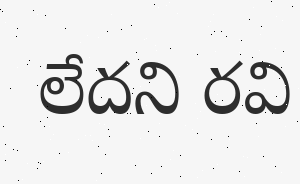లేదని రవి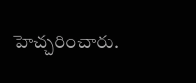హెచ్చరించారు.